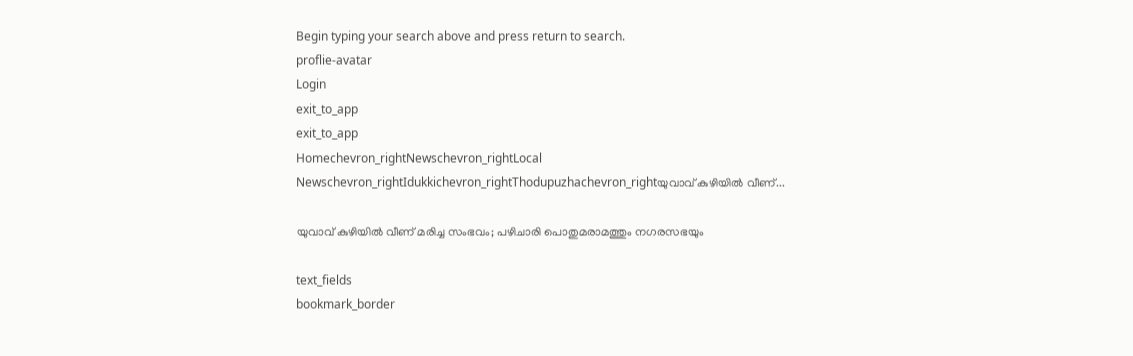Begin typing your search above and press return to search.
proflie-avatar
Login
exit_to_app
exit_to_app
Homechevron_rightNewschevron_rightLocal Newschevron_rightIdukkichevron_rightThodupuzhachevron_rightയുവാവ് കുഴിയില്‍ വീണ്...

യുവാവ് കുഴിയില്‍ വീണ് മരിച്ച സംഭവം; പഴിചാരി പൊതുമരാമത്തും നഗരസഭയും

text_fields
bookmark_border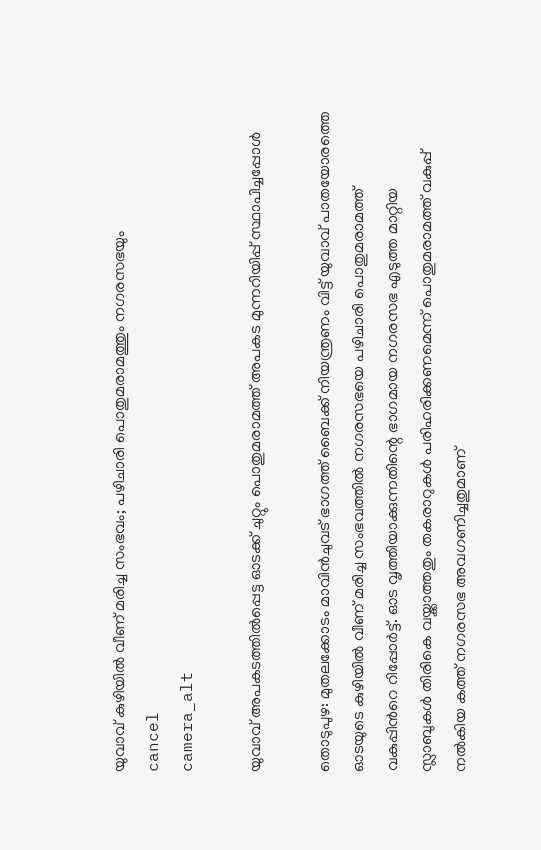യുവാവ് കുഴിയില്‍ വീണ് മരിച്ച സംഭവം; പഴിചാരി പൊതുമരാമത്തും നഗരസഭയും
cancel
camera_alt

യുവാവ് അപകടത്തിൽപ്പെട്ട ഓടക്ക് ചുറ്റും പൊതുമരാമത്ത് അപകട മുന്നറിയിപ്പ് സ്ഥാപിച്ചപ്പോൾ

തൊടുപുഴ: മുതലക്കോടം മാവിന്‍ചുവട് ഭാഗത്ത് ബൈക്ക് നിയന്ത്രണം വിട്ട് യുവാവ് പാതയോരത്തെ ഓടയുടെ കുഴിയില്‍ വീണ് മരിച്ച സംഭവത്തില്‍ നഗരസഭയെ പഴിചാരി പൊതുമരാമത്ത് വകുപ്പിന്‍റെ റിപ്പോർട്ട്. ഓട വൃത്തിയാക്കുന്നതിന്റെ ഭാഗമായ നഗരസഭ എടുത്ത മാറ്റിയ സ്ലാബുകള്‍ തിരികെ വയ്ക്കാത്തതും തകരാറുകള്‍ പരിഹരിക്കണമെന്ന് പൊതുമരാമത്ത് വകുപ്പ് നല്‍കിയ കത്ത് നഗരസഭ അവഗണിച്ചതുമാണ്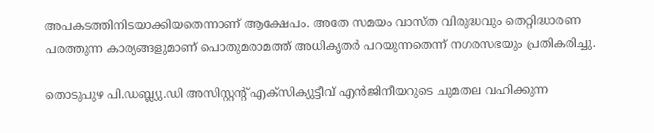അപകടത്തിനിടയാക്കിയതെന്നാണ് ആക്ഷേപം. അതേ സമയം വാസ്ത വിരുദ്ധവും തെറ്റിദ്ധാരണ പരത്തുന്ന കാര്യങ്ങളുമാണ് പൊതുമരാമത്ത് അധികൃതർ പറയുന്നതെന്ന് നഗരസഭയും പ്രതികരിച്ചു.

തൊടുപുഴ പി.ഡബ്ല്യു.ഡി അസിസ്റ്റന്റ് എക്‌സിക്യുട്ടീവ് എന്‍ജിനീയറുടെ ചുമതല വഹിക്കുന്ന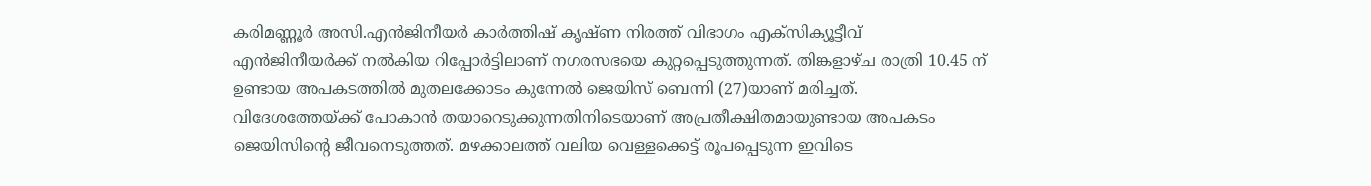കരിമണ്ണൂര്‍ അസി.എന്‍ജിനീയര്‍ കാര്‍ത്തിഷ് കൃഷ്ണ നിരത്ത് വിഭാഗം എക്‌സിക്യൂട്ടീവ് എന്‍ജിനീയർക്ക് നല്‍കിയ റിപ്പോര്‍ട്ടിലാണ് നഗരസഭയെ കുറ്റപ്പെടുത്തുന്നത്. തിങ്കളാഴ്ച രാത്രി 10.45 ന് ഉണ്ടായ അപകടത്തില്‍ മുതലക്കോടം കുന്നേല്‍ ജെയിസ് ബെന്നി (27)യാണ് മരിച്ചത്. വിദേശത്തേയ്ക്ക് പോകാന്‍ തയാറെടുക്കുന്നതിനിടെയാണ് അപ്രതീക്ഷിതമായുണ്ടായ അപകടം ജെയിസിന്റെ ജീവനെടുത്തത്. മഴക്കാലത്ത് വലിയ വെള്ളക്കെട്ട് രൂപപ്പെടുന്ന ഇവിടെ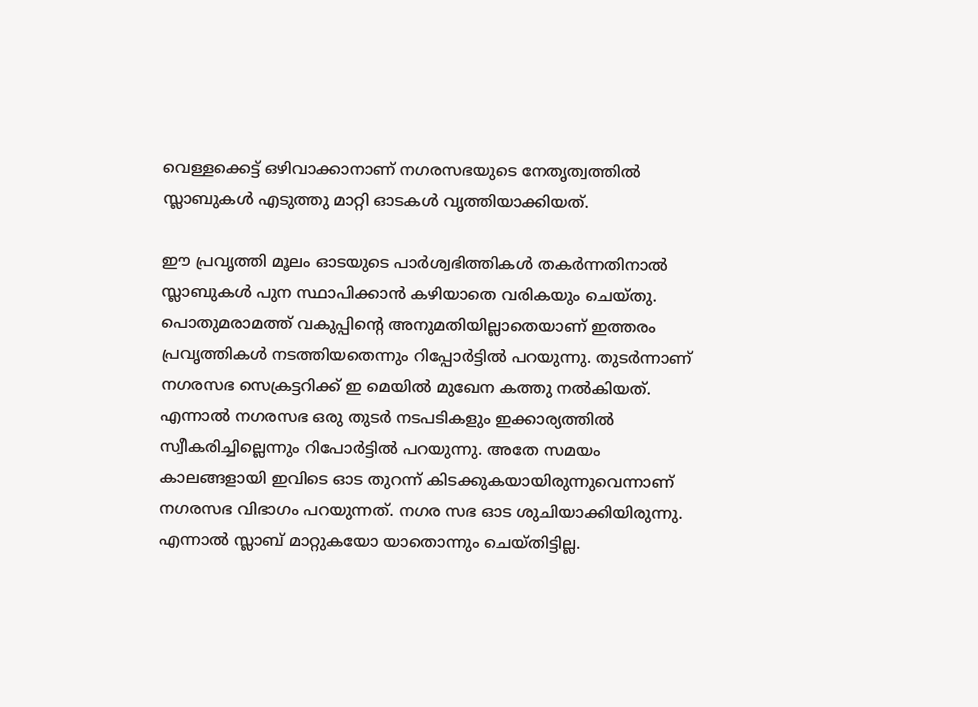വെള്ളക്കെട്ട് ഒഴിവാക്കാനാണ് നഗരസഭയുടെ നേതൃത്വത്തില്‍ സ്ലാബുകള്‍ എടുത്തു മാറ്റി ഓടകള്‍ വൃത്തിയാക്കിയത്.

ഈ പ്രവൃത്തി മൂലം ഓടയുടെ പാര്‍ശ്വഭിത്തികള്‍ തകര്‍ന്നതിനാല്‍ സ്ലാബുകള്‍ പുന സ്ഥാപിക്കാന്‍ കഴിയാതെ വരികയും ചെയ്തു. പൊതുമരാമത്ത് വകുപ്പിന്റെ അനുമതിയില്ലാതെയാണ് ഇത്തരം പ്രവൃത്തികള്‍ നടത്തിയതെന്നും റിപ്പോര്‍ട്ടില്‍ പറയുന്നു. തുടര്‍ന്നാണ് നഗരസഭ സെക്രട്ടറിക്ക് ഇ മെയില്‍ മുഖേന കത്തു നല്‍കിയത്. എന്നാല്‍ നഗരസഭ ഒരു തുടര്‍ നടപടികളും ഇക്കാര്യത്തില്‍ സ്വീകരിച്ചില്ലെന്നും റിപോർട്ടിൽ പറയുന്നു. അതേ സമയം കാലങ്ങളായി ഇവിടെ ഓട തുറന്ന് കിടക്കുകയായിരുന്നുവെന്നാണ് നഗരസഭ വിഭാഗം പറയുന്നത്. നഗര സഭ ഓട ശുചിയാക്കിയിരുന്നു. എന്നാൽ സ്ലാബ് മാറ്റുകയോ യാതൊന്നും ചെയ്തിട്ടില്ല.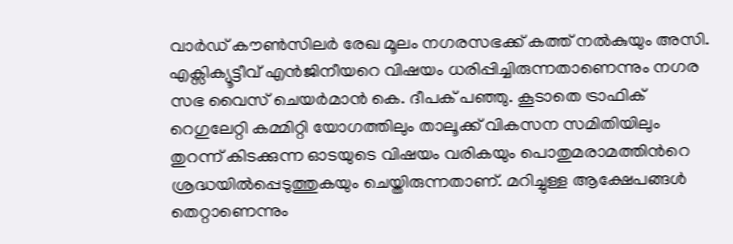വാർഡ് കൗൺസിലർ രേഖ മൂലം നഗരസഭക്ക് കത്ത് നൽകുയും അസി. എക്സിക്യൂട്ടീവ് എൻജിനീയറെ വിഷയം ധരിപ്പിച്ചിരുന്നതാണെന്നും നഗര സഭ വൈസ് ചെയർമാൻ കെ. ദീപക് പഞ്ഞു. കൂടാതെ ട്രാഫിക് റെഗുലേറ്റി കമ്മിറ്റി യോഗത്തിലും താലൂക്ക് വികസന സമിതിയിലും തുറന്ന് കിടക്കുന്ന ഓടയുടെ വിഷയം വരികയും പൊതുമരാമത്തിന്‍റെ ശ്രദ്ധയിൽപ്പെടുത്തുകയും ചെയ്തിരുന്നതാണ്. മറിച്ചുള്ള ആക്ഷേപങ്ങൾ തെറ്റാണെന്നും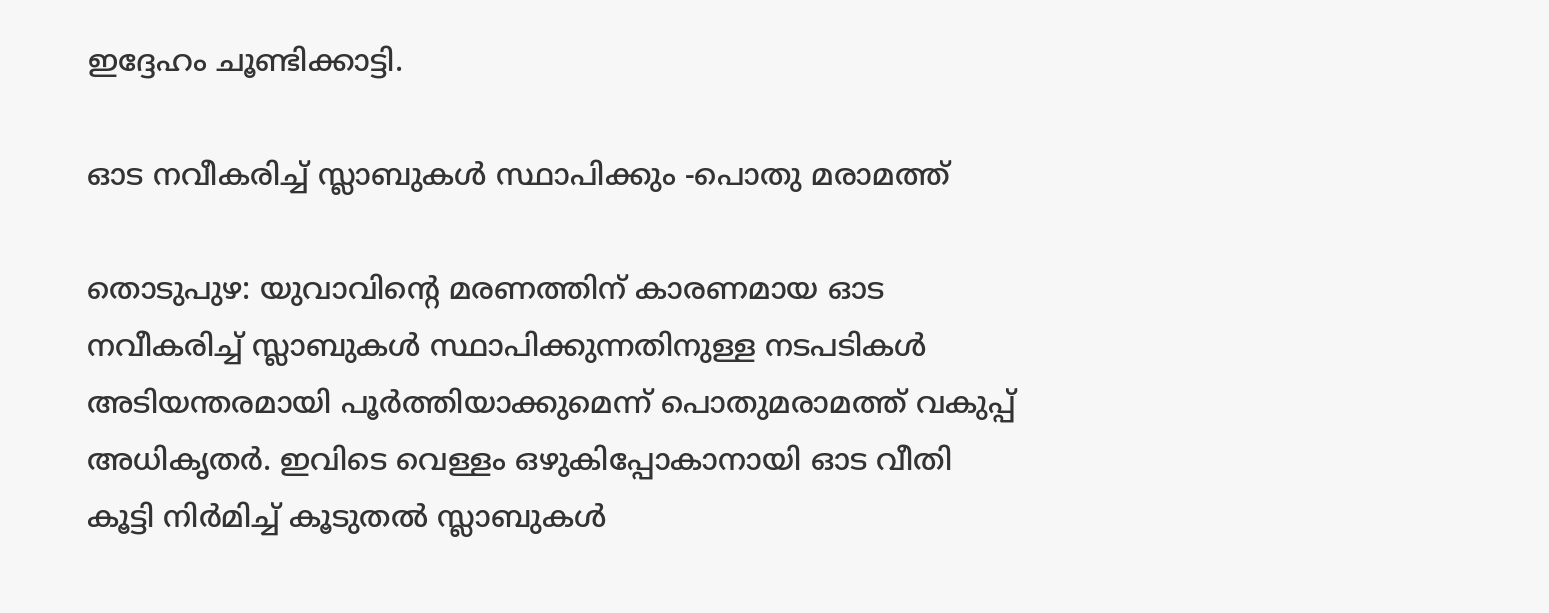ഇദ്ദേഹം ചൂണ്ടിക്കാട്ടി.

ഓട നവീകരിച്ച് സ്ലാബുകള്‍ സ്ഥാപിക്കും -പൊതു മരാമത്ത്

തൊടുപുഴ: യുവാവിന്‍റെ മരണത്തിന് കാരണമായ ഓട നവീകരിച്ച് സ്ലാബുകള്‍ സ്ഥാപിക്കുന്നതിനുള്ള നടപടികള്‍ അടിയന്തരമായി പൂര്‍ത്തിയാക്കുമെന്ന് പൊതുമരാമത്ത് വകുപ്പ് അധികൃതർ. ഇവിടെ വെള്ളം ഒഴുകിപ്പോകാനായി ഓട വീതി കൂട്ടി നിര്‍മിച്ച് കൂടുതല്‍ സ്ലാബുകള്‍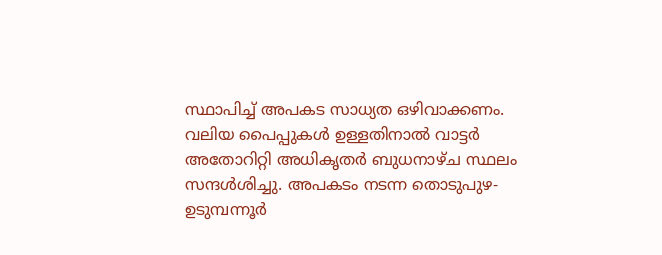സ്ഥാപിച്ച് അപകട സാധ്യത ഒഴിവാക്കണം. വലിയ പൈപ്പുകൾ ഉള്ളതിനാൽ വാട്ടർ അതോറിറ്റി അധികൃതർ ബുധനാഴ്ച സ്ഥലം സന്ദൾശിച്ചു. അപകടം നടന്ന തൊടുപുഴ- ഉടുമ്പന്നൂര്‍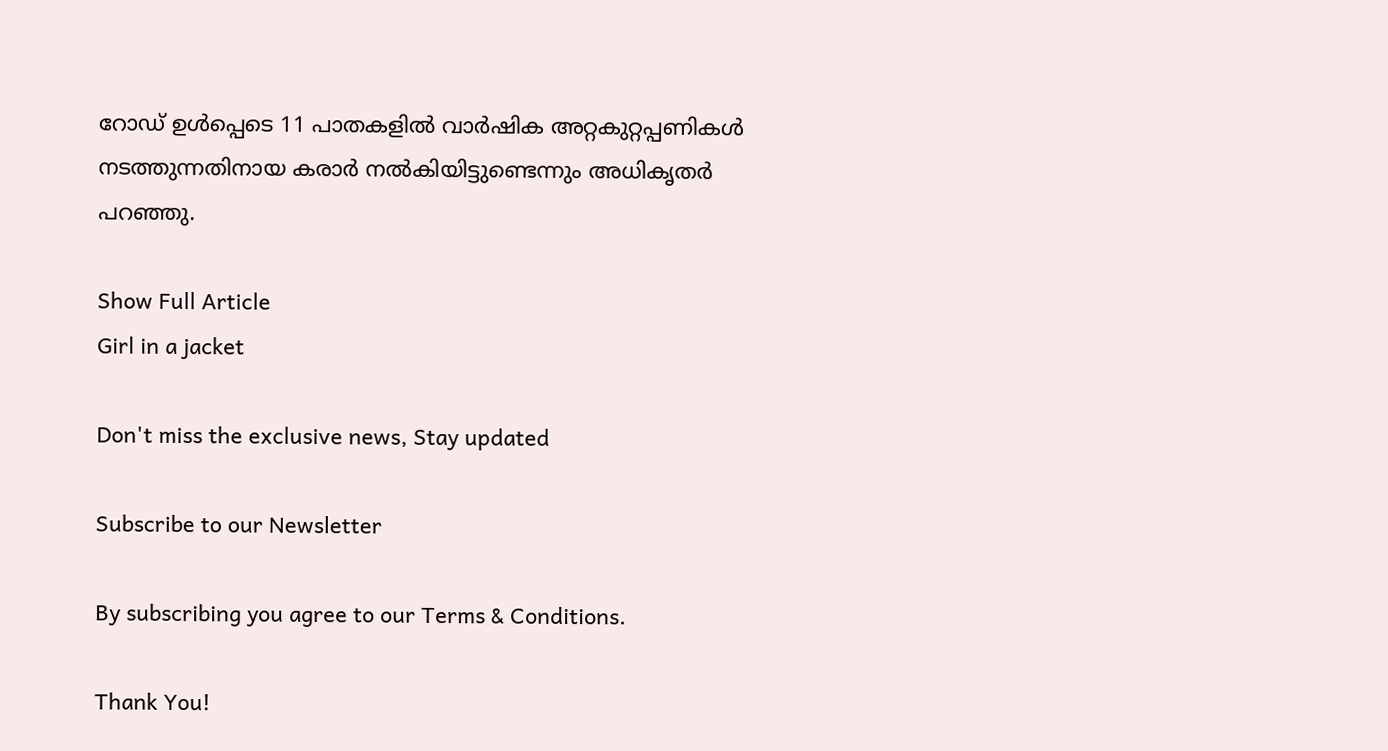റോഡ് ഉള്‍പ്പെടെ 11 പാതകളില്‍ വാര്‍ഷിക അറ്റകുറ്റപ്പണികള്‍ നടത്തുന്നതിനായ കരാര്‍ നല്‍കിയിട്ടുണ്ടെന്നും അധികൃതർ പറഞ്ഞു.

Show Full Article
Girl in a jacket

Don't miss the exclusive news, Stay updated

Subscribe to our Newsletter

By subscribing you agree to our Terms & Conditions.

Thank You!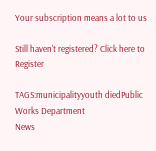Your subscription means a lot to us

Still haven't registered? Click here to Register

TAGS:municipalityyouth diedPublic Works Department
News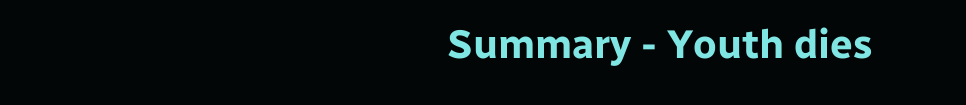Summary - Youth dies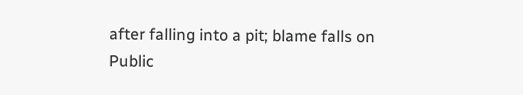after falling into a pit; blame falls on Public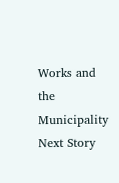Works and the Municipality
Next Story